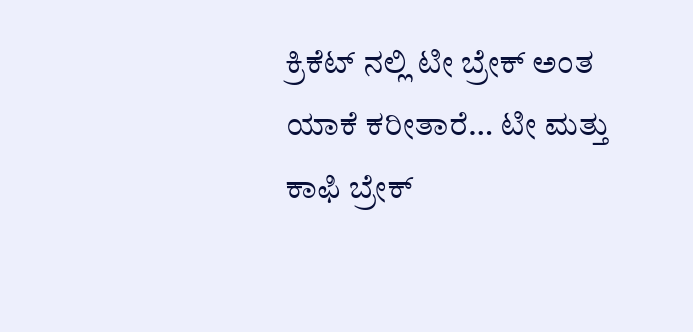ಕ್ರಿಕೆಟ್ ನಲ್ಲಿ ಟೀ ಬ್ರೇಕ್ ಅಂತ ಯಾಕೆ ಕರೀತಾರೆ… ಟೀ ಮತ್ತು ಕಾಫಿ ಬ್ರೇಕ್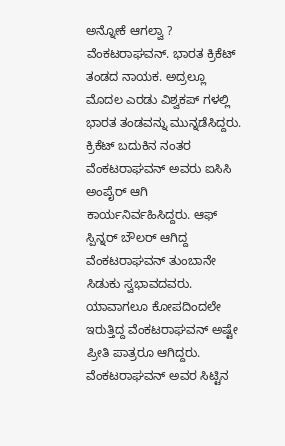ಅನ್ನೋಕೆ ಆಗಲ್ವಾ ?
ವೆಂಕಟರಾಘವನ್. ಭಾರತ ಕ್ರಿಕೆಟ್ ತಂಡದ ನಾಯಕ. ಅದ್ರಲ್ಲೂ ಮೊದಲ ಎರಡು ವಿಶ್ವಕಪ್ ಗಳಲ್ಲಿ ಭಾರತ ತಂಡವನ್ನು ಮುನ್ನಡೆಸಿದ್ದರು. ಕ್ರಿಕೆಟ್ ಬದುಕಿನ ನಂತರ ವೆಂಕಟರಾಘವನ್ ಅವರು ಐಸಿಸಿ ಅಂಪೈರ್ ಆಗಿ ಕಾರ್ಯನಿರ್ವಹಿಸಿದ್ದರು. ಆಫ್ ಸ್ಪಿನ್ನರ್ ಬೌಲರ್ ಆಗಿದ್ದ ವೆಂಕಟರಾಘವನ್ ತುಂಬಾನೇ ಸಿಡುಕು ಸ್ವಭಾವದವರು. ಯಾವಾಗಲೂ ಕೋಪದಿಂದಲೇ ಇರುತ್ತಿದ್ದ ವೆಂಕಟರಾಘವನ್ ಅಷ್ಟೇ ಪ್ರೀತಿ ಪಾತ್ರರೂ ಆಗಿದ್ದರು.
ವೆಂಕಟರಾಘವನ್ ಅವರ ಸಿಟ್ಟಿನ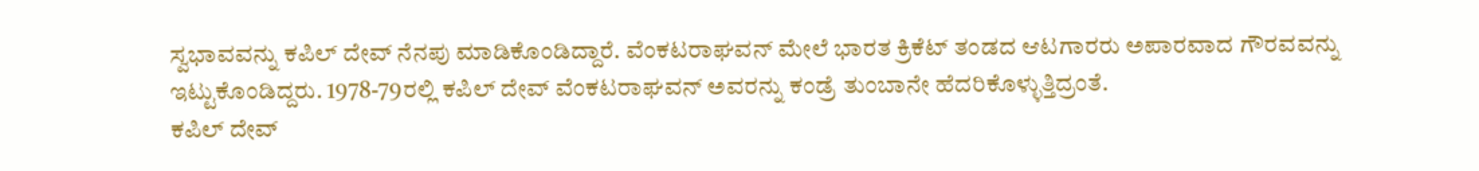ಸ್ವಭಾವವನ್ನು ಕಪಿಲ್ ದೇವ್ ನೆನಪು ಮಾಡಿಕೊಂಡಿದ್ದಾರೆ. ವೆಂಕಟರಾಘವನ್ ಮೇಲೆ ಭಾರತ ಕ್ರಿಕೆಟ್ ತಂಡದ ಆಟಗಾರರು ಅಪಾರವಾದ ಗೌರವವನ್ನು ಇಟ್ಟುಕೊಂಡಿದ್ದರು. 1978-79ರಲ್ಲಿ ಕಪಿಲ್ ದೇವ್ ವೆಂಕಟರಾಘವನ್ ಅವರನ್ನು ಕಂಡ್ರೆ ತುಂಬಾನೇ ಹೆದರಿಕೊಳ್ಳುತ್ತಿದ್ರಂತೆ.
ಕಪಿಲ್ ದೇವ್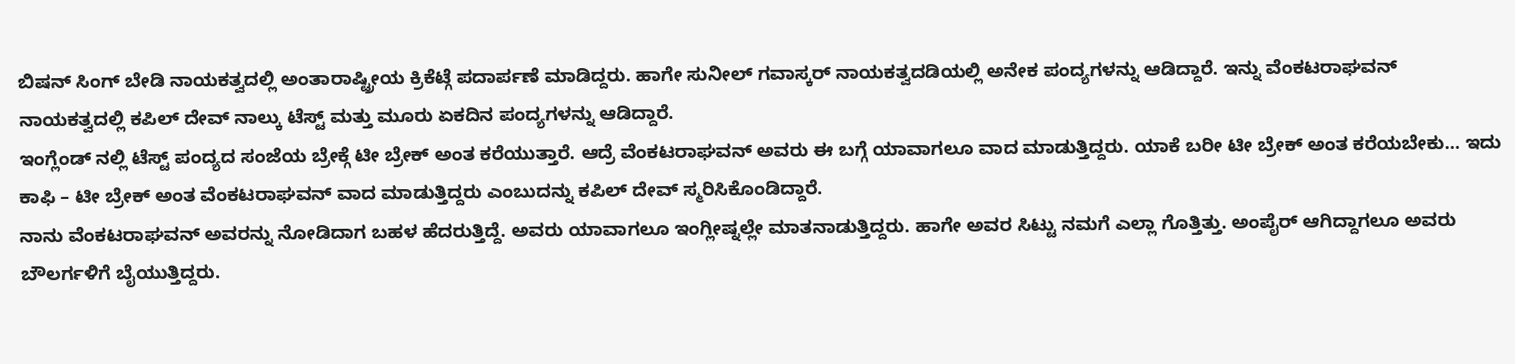ಬಿಷನ್ ಸಿಂಗ್ ಬೇಡಿ ನಾಯಕತ್ವದಲ್ಲಿ ಅಂತಾರಾಷ್ಟ್ರೀಯ ಕ್ರಿಕೆಟ್ಗೆ ಪದಾರ್ಪಣೆ ಮಾಡಿದ್ದರು. ಹಾಗೇ ಸುನೀಲ್ ಗವಾಸ್ಕರ್ ನಾಯಕತ್ವದಡಿಯಲ್ಲಿ ಅನೇಕ ಪಂದ್ಯಗಳನ್ನು ಆಡಿದ್ದಾರೆ. ಇನ್ನು ವೆಂಕಟರಾಘವನ್ ನಾಯಕತ್ವದಲ್ಲಿ ಕಪಿಲ್ ದೇವ್ ನಾಲ್ಕು ಟೆಸ್ಟ್ ಮತ್ತು ಮೂರು ಏಕದಿನ ಪಂದ್ಯಗಳನ್ನು ಆಡಿದ್ದಾರೆ.
ಇಂಗ್ಲೆಂಡ್ ನಲ್ಲಿ ಟೆಸ್ಟ್ ಪಂದ್ಯದ ಸಂಜೆಯ ಬ್ರೇಕ್ಗೆ ಟೀ ಬ್ರೇಕ್ ಅಂತ ಕರೆಯುತ್ತಾರೆ. ಆದ್ರೆ ವೆಂಕಟರಾಘವನ್ ಅವರು ಈ ಬಗ್ಗೆ ಯಾವಾಗಲೂ ವಾದ ಮಾಡುತ್ತಿದ್ದರು. ಯಾಕೆ ಬರೀ ಟೀ ಬ್ರೇಕ್ ಅಂತ ಕರೆಯಬೇಕು… ಇದು ಕಾಫಿ – ಟೀ ಬ್ರೇಕ್ ಅಂತ ವೆಂಕಟರಾಘವನ್ ವಾದ ಮಾಡುತ್ತಿದ್ದರು ಎಂಬುದನ್ನು ಕಪಿಲ್ ದೇವ್ ಸ್ಮರಿಸಿಕೊಂಡಿದ್ದಾರೆ.
ನಾನು ವೆಂಕಟರಾಘವನ್ ಅವರನ್ನು ನೋಡಿದಾಗ ಬಹಳ ಹೆದರುತ್ತಿದ್ದೆ. ಅವರು ಯಾವಾಗಲೂ ಇಂಗ್ಲೀಷ್ನಲ್ಲೇ ಮಾತನಾಡುತ್ತಿದ್ದರು. ಹಾಗೇ ಅವರ ಸಿಟ್ಟು ನಮಗೆ ಎಲ್ಲಾ ಗೊತ್ತಿತ್ತು. ಅಂಪೈರ್ ಆಗಿದ್ದಾಗಲೂ ಅವರು ಬೌಲರ್ಗಳಿಗೆ ಬೈಯುತ್ತಿದ್ದರು.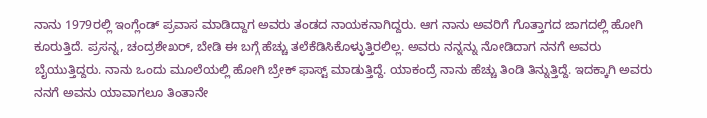ನಾನು 1979ರಲ್ಲಿ ಇಂಗ್ಲೆಂಡ್ ಪ್ರವಾಸ ಮಾಡಿದ್ದಾಗ ಅವರು ತಂಡದ ನಾಯಕನಾಗಿದ್ದರು. ಆಗ ನಾನು ಅವರಿಗೆ ಗೊತ್ತಾಗದ ಜಾಗದಲ್ಲಿ ಹೋಗಿ ಕೂರುತ್ತಿದೆ. ಪ್ರಸನ್ನ, ಚಂದ್ರಶೇಖರ್, ಬೇಡಿ ಈ ಬಗ್ಗೆ ಹೆಚ್ಚು ತಲೆಕೆಡಿಸಿಕೊಳ್ಳುತ್ತಿರಲಿಲ್ಲ. ಅವರು ನನ್ನನ್ನು ನೋಡಿದಾಗ ನನಗೆ ಅವರು ಬೈಯುತ್ತಿದ್ದರು. ನಾನು ಒಂದು ಮೂಲೆಯಲ್ಲಿ ಹೋಗಿ ಬ್ರೇಕ್ ಫಾಸ್ಟ್ ಮಾಡುತ್ತಿದ್ದೆ. ಯಾಕಂದ್ರೆ ನಾನು ಹೆಚ್ಚು ತಿಂಡಿ ತಿನ್ನುತ್ತಿದ್ದೆ. ಇದಕ್ಕಾಗಿ ಅವರು ನನಗೆ ಅವನು ಯಾವಾಗಲೂ ತಿಂತಾನೇ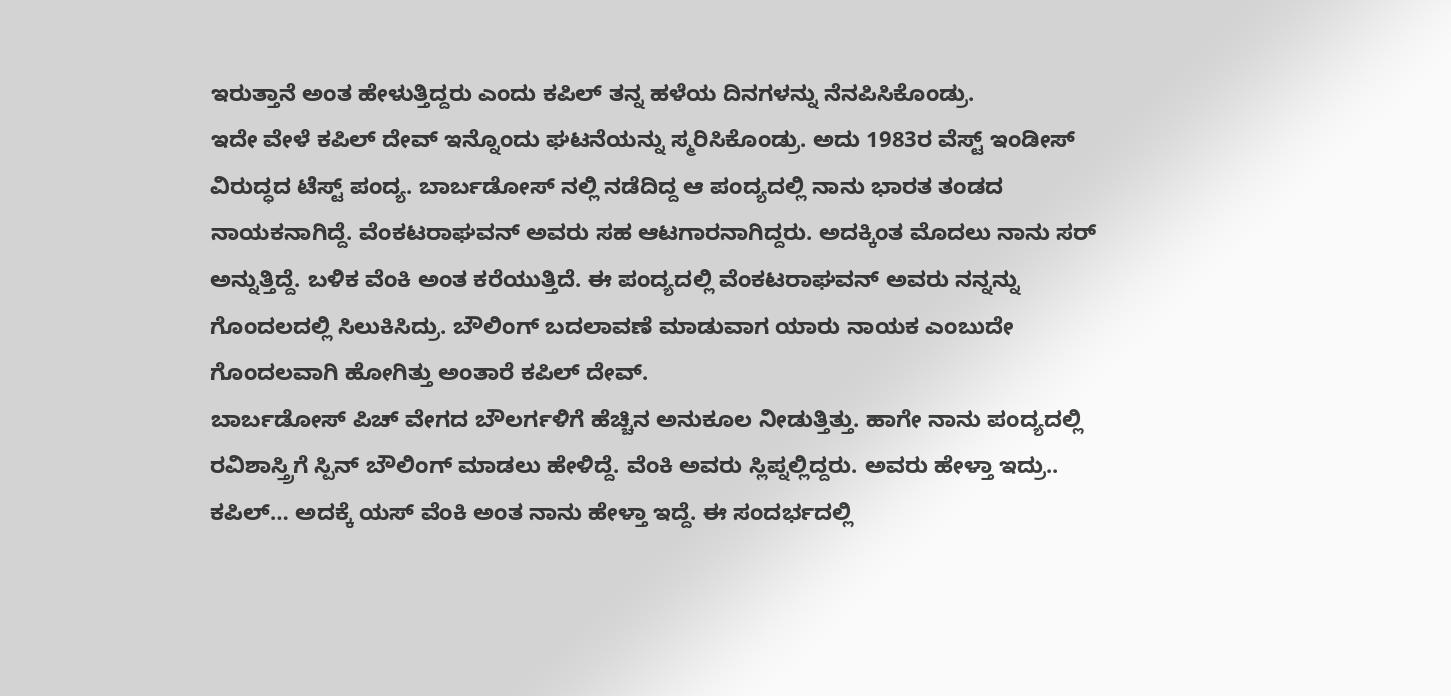ಇರುತ್ತಾನೆ ಅಂತ ಹೇಳುತ್ತಿದ್ದರು ಎಂದು ಕಪಿಲ್ ತನ್ನ ಹಳೆಯ ದಿನಗಳನ್ನು ನೆನಪಿಸಿಕೊಂಡ್ರು.
ಇದೇ ವೇಳೆ ಕಪಿಲ್ ದೇವ್ ಇನ್ನೊಂದು ಘಟನೆಯನ್ನು ಸ್ಮರಿಸಿಕೊಂಡ್ರು. ಅದು 1983ರ ವೆಸ್ಟ್ ಇಂಡೀಸ್ ವಿರುದ್ಧದ ಟೆಸ್ಟ್ ಪಂದ್ಯ. ಬಾರ್ಬಡೋಸ್ ನಲ್ಲಿ ನಡೆದಿದ್ದ ಆ ಪಂದ್ಯದಲ್ಲಿ ನಾನು ಭಾರತ ತಂಡದ ನಾಯಕನಾಗಿದ್ದೆ. ವೆಂಕಟರಾಘವನ್ ಅವರು ಸಹ ಆಟಗಾರನಾಗಿದ್ದರು. ಅದಕ್ಕಿಂತ ಮೊದಲು ನಾನು ಸರ್ ಅನ್ನುತ್ತಿದ್ದೆ. ಬಳಿಕ ವೆಂಕಿ ಅಂತ ಕರೆಯುತ್ತಿದೆ. ಈ ಪಂದ್ಯದಲ್ಲಿ ವೆಂಕಟರಾಘವನ್ ಅವರು ನನ್ನನ್ನು ಗೊಂದಲದಲ್ಲಿ ಸಿಲುಕಿಸಿದ್ರು. ಬೌಲಿಂಗ್ ಬದಲಾವಣೆ ಮಾಡುವಾಗ ಯಾರು ನಾಯಕ ಎಂಬುದೇ ಗೊಂದಲವಾಗಿ ಹೋಗಿತ್ತು ಅಂತಾರೆ ಕಪಿಲ್ ದೇವ್.
ಬಾರ್ಬಡೋಸ್ ಪಿಚ್ ವೇಗದ ಬೌಲರ್ಗಳಿಗೆ ಹೆಚ್ಚಿನ ಅನುಕೂಲ ನೀಡುತ್ತಿತ್ತು. ಹಾಗೇ ನಾನು ಪಂದ್ಯದಲ್ಲಿ ರವಿಶಾಸ್ತ್ರಿಗೆ ಸ್ಪಿನ್ ಬೌಲಿಂಗ್ ಮಾಡಲು ಹೇಳಿದ್ದೆ. ವೆಂಕಿ ಅವರು ಸ್ಲಿಪ್ನಲ್ಲಿದ್ದರು. ಅವರು ಹೇಳ್ತಾ ಇದ್ರು.. ಕಪಿಲ್… ಅದಕ್ಕೆ ಯಸ್ ವೆಂಕಿ ಅಂತ ನಾನು ಹೇಳ್ತಾ ಇದ್ದೆ. ಈ ಸಂದರ್ಭದಲ್ಲಿ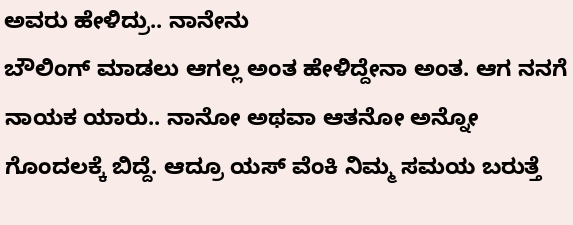ಅವರು ಹೇಳಿದ್ರು.. ನಾನೇನು
ಬೌಲಿಂಗ್ ಮಾಡಲು ಆಗಲ್ಲ ಅಂತ ಹೇಳಿದ್ದೇನಾ ಅಂತ. ಆಗ ನನಗೆ ನಾಯಕ ಯಾರು.. ನಾನೋ ಅಥವಾ ಆತನೋ ಅನ್ನೋ ಗೊಂದಲಕ್ಕೆ ಬಿದ್ದೆ. ಆದ್ರೂ ಯಸ್ ವೆಂಕಿ ನಿಮ್ಮ ಸಮಯ ಬರುತ್ತೆ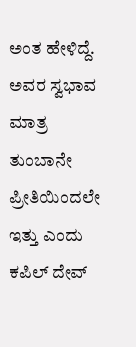ಅಂತ ಹೇಳಿದ್ದೆ. ಅವರ ಸ್ವಭಾವ ಮಾತ್ರ ತುಂಬಾನೇ ಪ್ರೀತಿಯಿಂದಲೇ ಇತ್ತು ಎಂದು ಕಪಿಲ್ ದೇವ್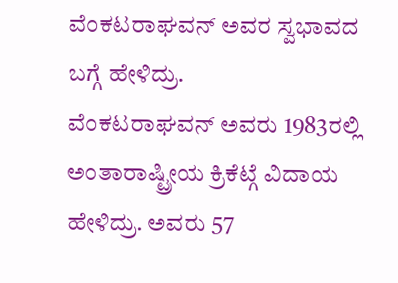ವೆಂಕಟರಾಘವನ್ ಅವರ ಸ್ವಭಾವದ ಬಗ್ಗೆ ಹೇಳಿದ್ರು.
ವೆಂಕಟರಾಘವನ್ ಅವರು 1983ರಲ್ಲಿ ಅಂತಾರಾಷ್ಟ್ರೀಯ ಕ್ರಿಕೆಟ್ಗೆ ವಿದಾಯ ಹೇಳಿದ್ರು. ಅವರು 57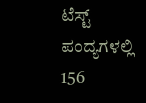ಟೆಸ್ಟ್ ಪಂದ್ಯಗಳಲ್ಲಿ 156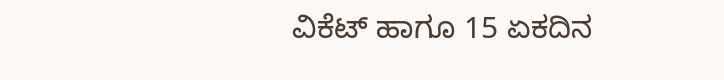ವಿಕೆಟ್ ಹಾಗೂ 15 ಏಕದಿನ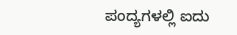ಪಂದ್ಯಗಳಲ್ಲಿ ಐದು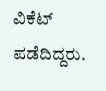ವಿಕೆಟ್ ಪಡೆದಿದ್ದರು.